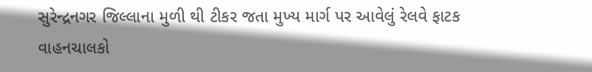સુરેન્દ્રનગર જિલ્લાના મુળી થી ટીકર જતા મુખ્ય માર્ગ પર આવેલું રેલવે ફાટક વાહનચાલકો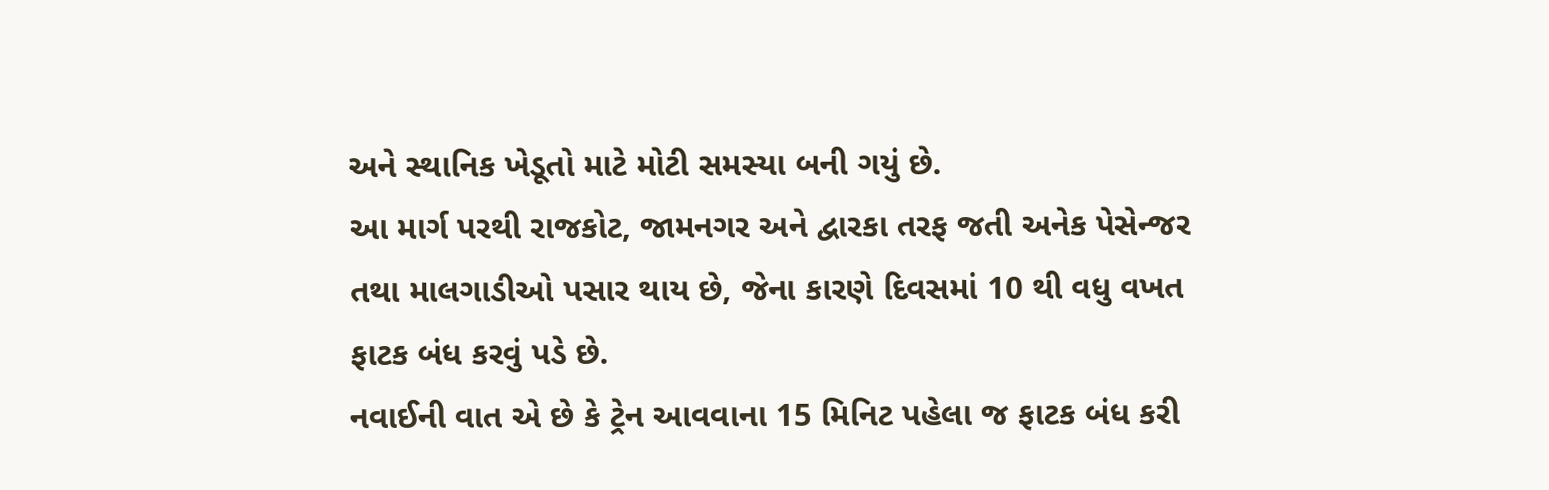અને સ્થાનિક ખેડૂતો માટે મોટી સમસ્યા બની ગયું છે.
આ માર્ગ પરથી રાજકોટ, જામનગર અને દ્વારકા તરફ જતી અનેક પેસેન્જર તથા માલગાડીઓ પસાર થાય છે, જેના કારણે દિવસમાં 10 થી વધુ વખત ફાટક બંધ કરવું પડે છે.
નવાઈની વાત એ છે કે ટ્રેન આવવાના 15 મિનિટ પહેલા જ ફાટક બંધ કરી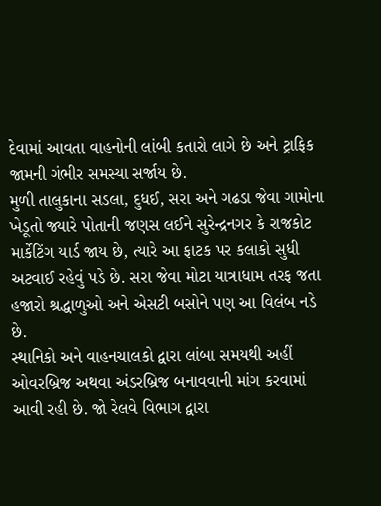દેવામાં આવતા વાહનોની લાંબી કતારો લાગે છે અને ટ્રાફિક જામની ગંભીર સમસ્યા સર્જાય છે.
મુળી તાલુકાના સડલા, દુધઈ, સરા અને ગઢડા જેવા ગામોના ખેડૂતો જ્યારે પોતાની જણસ લઈને સુરેન્દ્રનગર કે રાજકોટ માર્કેટિંગ યાર્ડ જાય છે, ત્યારે આ ફાટક પર કલાકો સુધી અટવાઈ રહેવું પડે છે. સરા જેવા મોટા યાત્રાધામ તરફ જતા હજારો શ્રદ્ધાળુઓ અને એસટી બસોને પણ આ વિલંબ નડે છે.
સ્થાનિકો અને વાહનચાલકો દ્વારા લાંબા સમયથી અહીં ઓવરબ્રિજ અથવા અંડરબ્રિજ બનાવવાની માંગ કરવામાં આવી રહી છે. જો રેલવે વિભાગ દ્વારા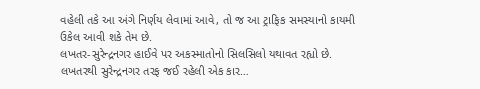વહેલી તકે આ અંગે નિર્ણય લેવામાં આવે, તો જ આ ટ્રાફિક સમસ્યાનો કાયમી ઉકેલ આવી શકે તેમ છે.
લખતર-સુરેન્દ્રનગર હાઈવે પર અકસ્માતોનો સિલસિલો યથાવત રહ્યો છે. લખતરથી સુરેન્દ્રનગર તરફ જઈ રહેલી એક કાર…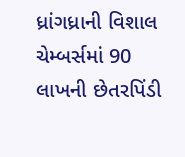ધ્રાંગધ્રાની વિશાલ ચેમ્બર્સમાં 90 લાખની છેતરપિંડી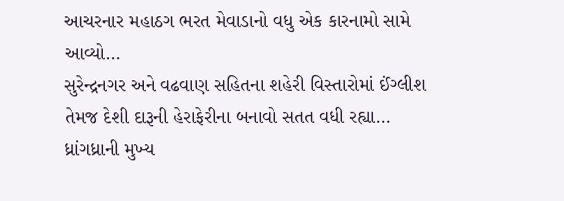આચરનાર મહાઠગ ભરત મેવાડાનો વધુ એક કારનામો સામે આવ્યો…
સુરેન્દ્રનગર અને વઢવાણ સહિતના શહેરી વિસ્તારોમાં ઈંગ્લીશ તેમજ દેશી દારૂની હેરાફેરીના બનાવો સતત વધી રહ્યા…
ધ્રાંગધ્રાની મુખ્ય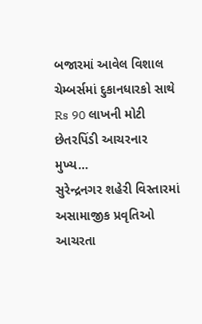બજારમાં આવેલ વિશાલ ચેમ્બર્સમાં દુકાનધારકો સાથે Rs 90 લાખની મોટી છેતરપિંડી આચરનાર મુખ્ય…
સુરેન્દ્રનગર શહેરી વિસ્તારમાં અસામાજીક પ્રવૃતિઓ આચરતા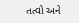તત્વો અને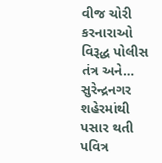વીજ ચોરી કરનારાઓ વિરૂદ્ધ પોલીસ તંત્ર અને…
સુરેન્દ્રનગર શહેરમાંથી પસાર થતી પવિત્ર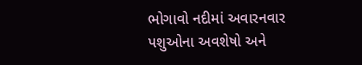ભોગાવો નદીમાં અવારનવાર પશુઓના અવશેષો અને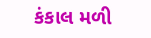કંકાલ મળી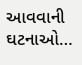આવવાની ઘટનાઓ…